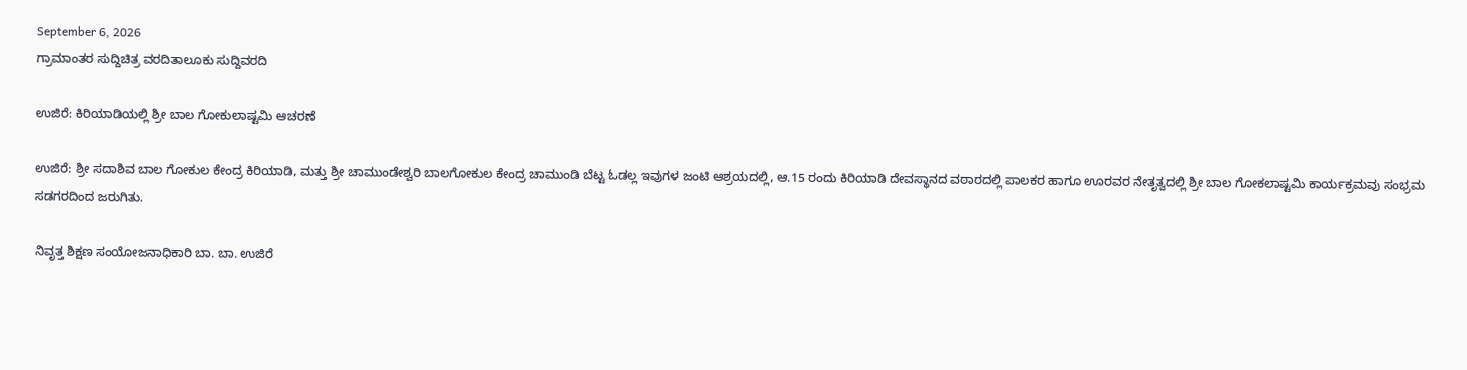September 6, 2026
ಗ್ರಾಮಾಂತರ ಸುದ್ದಿಚಿತ್ರ ವರದಿತಾಲೂಕು ಸುದ್ದಿವರದಿ

ಉಜಿರೆ: ಕಿರಿಯಾಡಿಯಲ್ಲಿ ಶ್ರೀ ಬಾಲ ಗೋಕುಲಾಷ್ಟಮಿ ಆಚರಣೆ

ಉಜಿರೆ: ಶ್ರೀ ಸದಾಶಿವ ಬಾಲ ಗೋಕುಲ ಕೇಂದ್ರ ಕಿರಿಯಾಡಿ, ಮತ್ತು ಶ್ರೀ ಚಾಮುಂಡೇಶ್ವರಿ ಬಾಲಗೋಕುಲ ಕೇಂದ್ರ ಚಾಮುಂಡಿ ಬೆಟ್ಟ ಓಡಲ್ಲ ಇವುಗಳ ಜಂಟಿ ಆಶ್ರಯದಲ್ಲಿ, ಆ.15 ರಂದು ಕಿರಿಯಾಡಿ ದೇವಸ್ಥಾನದ ವಠಾರದಲ್ಲಿ ಪಾಲಕರ ಹಾಗೂ ಊರವರ ನೇತೃತ್ವದಲ್ಲಿ ಶ್ರೀ ಬಾಲ ಗೋಕಲಾಷ್ಟಮಿ ಕಾರ್ಯಕ್ರಮವು ಸಂಭ್ರಮ ಸಡಗರದಿಂದ ಜರುಗಿತು.

ನಿವೃತ್ತ ಶಿಕ್ಷಣ ಸಂಯೋಜನಾಧಿಕಾರಿ ಬಾ. ಬಾ. ಉಜಿರೆ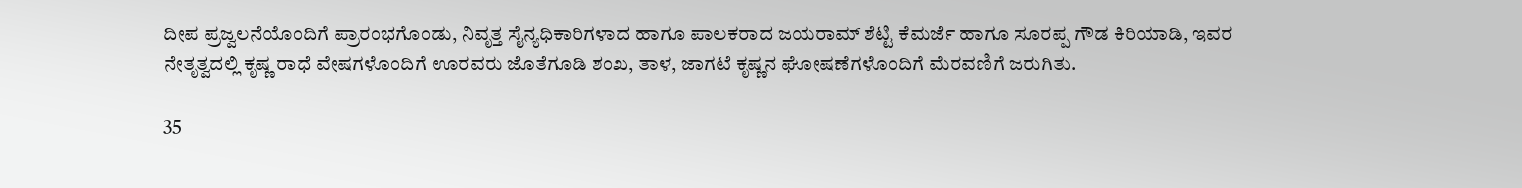ದೀಪ ಪ್ರಜ್ವಲನೆಯೊಂದಿಗೆ ಪ್ರಾರಂಭಗೊಂಡು, ನಿವೃತ್ತ ಸೈನ್ಯಧಿಕಾರಿಗಳಾದ ಹಾಗೂ ಪಾಲಕರಾದ ಜಯರಾಮ್ ಶೆಟ್ಟಿ ಕೆಮರ್ಜೆ ಹಾಗೂ ಸೂರಪ್ಪ ಗೌಡ ಕಿರಿಯಾಡಿ, ಇವರ ನೇತೃತ್ವದಲ್ಲಿ ಕೃಷ್ಣ ರಾಧೆ ವೇಷಗಳೊಂದಿಗೆ ಊರವರು ಜೊತೆಗೂಡಿ ಶಂಖ, ತಾಳ, ಜಾಗಟೆ ಕೃಷ್ಣನ ಘೋಷಣೆಗಳೊಂದಿಗೆ ಮೆರವಣಿಗೆ ಜರುಗಿತು.

35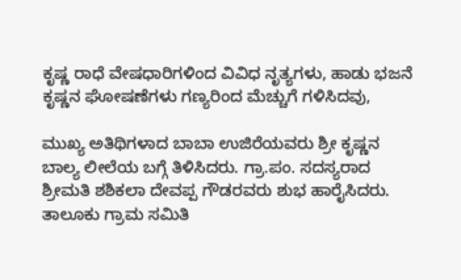ಕೃಷ್ಣ ರಾಧೆ ವೇಷಧಾರಿಗಳಿಂದ ವಿವಿಧ ನೃತ್ಯಗಳು, ಹಾಡು ಭಜನೆ ಕೃಷ್ಣನ ಘೋಷಣೆಗಳು ಗಣ್ಯರಿಂದ ಮೆಚ್ಚುಗೆ ಗಳಿಸಿದವು,

ಮುಖ್ಯ ಅತಿಥಿಗಳಾದ ಬಾಬಾ ಉಜಿರೆಯವರು ಶ್ರೀ ಕೃಷ್ಣನ ಬಾಲ್ಯ ಲೀಲೆಯ ಬಗ್ಗೆ ತಿಳಿಸಿದರು. ಗ್ರಾ.ಪಂ. ಸದಸ್ಯರಾದ ಶ್ರೀಮತಿ ಶಶಿಕಲಾ ದೇವಪ್ಪ ಗೌಡರವರು ಶುಭ ಹಾರೈಸಿದರು.
ತಾಲೂಕು ಗ್ರಾಮ ಸಮಿತಿ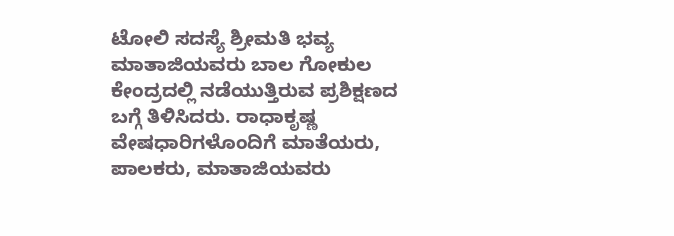ಟೋಲಿ ಸದಸ್ಯೆ ಶ್ರೀಮತಿ ಭವ್ಯ ಮಾತಾಜಿಯವರು ಬಾಲ ಗೋಕುಲ ಕೇಂದ್ರದಲ್ಲಿ ನಡೆಯುತ್ತಿರುವ ಪ್ರಶಿಕ್ಷಣದ ಬಗ್ಗೆ ತಿಳಿಸಿದರು. ರಾಧಾಕೃಷ್ಣ ವೇಷಧಾರಿಗಳೊಂದಿಗೆ ಮಾತೆಯರು, ಪಾಲಕರು, ಮಾತಾಜಿಯವರು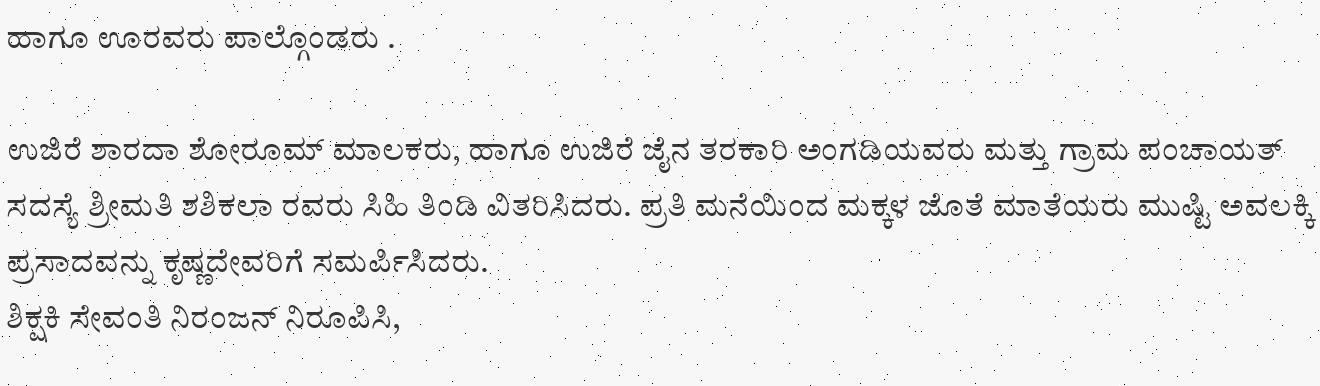ಹಾಗೂ ಊರವರು ಪಾಲ್ಗೊಂಡರು .

ಉಜಿರೆ ಶಾರದಾ ಶೋರೂಮ್ ಮಾಲಕರು, ಹಾಗೂ ಉಜಿರೆ ಜೈನ ತರಕಾರಿ ಅಂಗಡಿಯವರು ಮತ್ತು ಗ್ರಾಮ ಪಂಚಾಯತ್ ಸದಸ್ಯೆ ಶ್ರೀಮತಿ ಶಶಿಕಲಾ ರವರು ಸಿಹಿ ತಿಂಡಿ ವಿತರಿಸಿದರು. ಪ್ರತಿ ಮನೆಯಿಂದ ಮಕ್ಕಳ ಜೊತೆ ಮಾತೆಯರು ಮುಷ್ಟಿ ಅವಲಕ್ಕಿ ಪ್ರಸಾದವನ್ನು ಕೃಷ್ಣದೇವರಿಗೆ ಸಮರ್ಪಿಸಿದರು.
ಶಿಕ್ಷಕಿ ಸೇವಂತಿ ನಿರಂಜನ್ ನಿರೂಪಿಸಿ,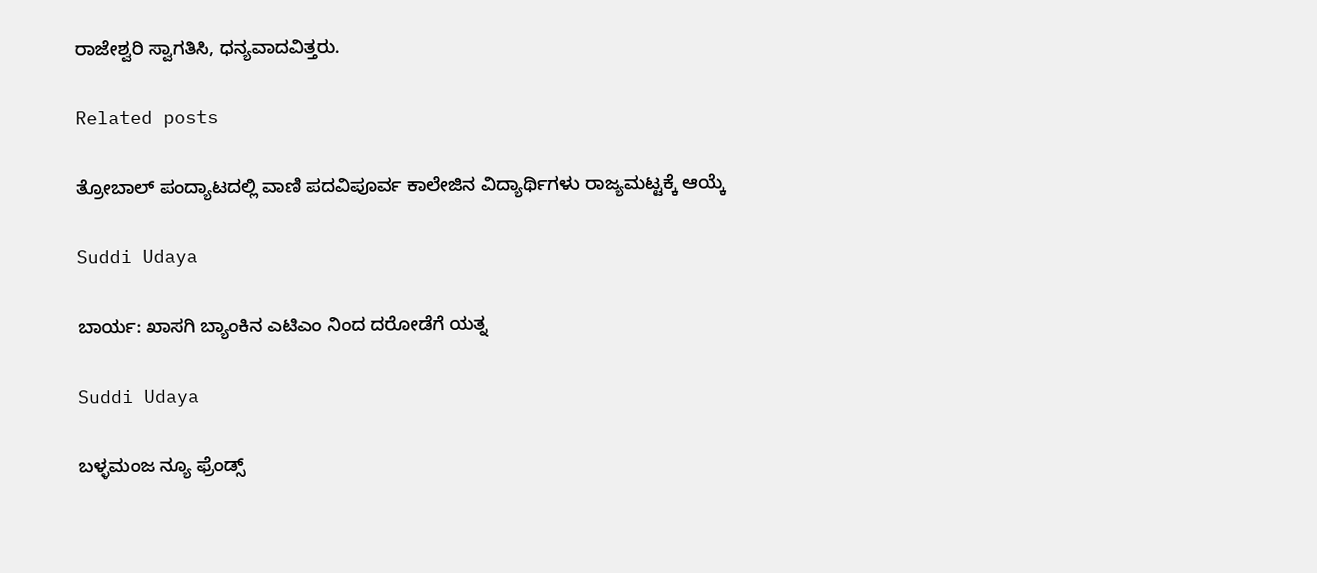ರಾಜೇಶ್ವರಿ ಸ್ವಾಗತಿಸಿ, ಧನ್ಯವಾದವಿತ್ತರು.

Related posts

ತ್ರೋಬಾಲ್ ಪಂದ್ಯಾಟದಲ್ಲಿ ವಾಣಿ ಪದವಿಪೂರ್ವ ಕಾಲೇಜಿನ ವಿದ್ಯಾರ್ಥಿಗಳು ರಾಜ್ಯಮಟ್ಟಕ್ಕೆ ಆಯ್ಕೆ

Suddi Udaya

ಬಾರ್ಯ: ಖಾಸಗಿ ಬ್ಯಾಂಕಿನ ಎಟಿಎಂ ನಿಂದ ದರೋಡೆಗೆ ಯತ್ನ

Suddi Udaya

ಬಳ್ಳಮಂಜ ನ್ಯೂ ಫ್ರೆಂಡ್ಸ್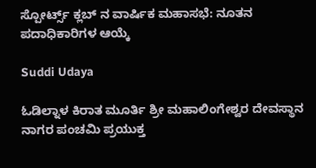ಸ್ಪೋರ್ಟ್ಸ್ ಕ್ಲಬ್ ನ ವಾರ್ಷಿಕ ಮಹಾಸಭೆ: ನೂತನ ಪದಾಧಿಕಾರಿಗಳ ಆಯ್ಕೆ

Suddi Udaya

ಓಡಿಲ್ನಾಳ ಕಿರಾತ ಮೂರ್ತಿ ಶ್ರೀ ಮಹಾಲಿಂಗೇಶ್ವರ ದೇವಸ್ಥಾನ ನಾಗರ ಪಂಚಮಿ ಪ್ರಯುಕ್ತ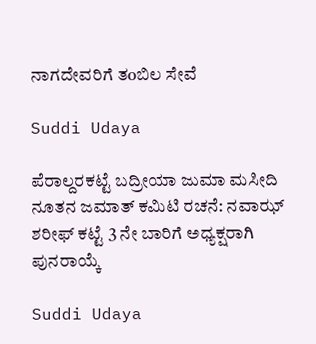ನಾಗದೇವರಿಗೆ ತoಬಿಲ ಸೇವೆ

Suddi Udaya

ಪೆರಾಲ್ದರಕಟ್ಟೆ ಬದ್ರೀಯಾ ಜುಮಾ ಮಸೀದಿ ನೂತನ ಜಮಾತ್ ಕಮಿಟಿ ರಚನೆ: ನವಾಝ್ ಶರೀಫ್ ಕಟ್ಟೆ 3 ನೇ ಬಾರಿಗೆ ಅಧ್ಯಕ್ಷರಾಗಿ ಪುನರಾಯ್ಕೆ

Suddi Udaya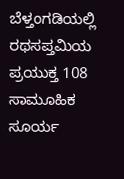ಬೆಳ್ತಂಗಡಿಯಲ್ಲಿ ರಥಸಪ್ತಮಿಯ ಪ್ರಯುಕ್ತ 108 ಸಾಮೂಹಿಕ ಸೂರ್ಯ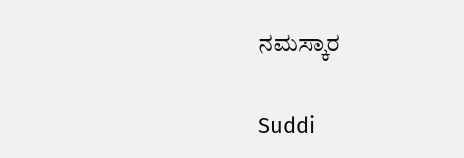ನಮಸ್ಕಾರ

Suddi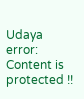Udaya
error: Content is protected !!